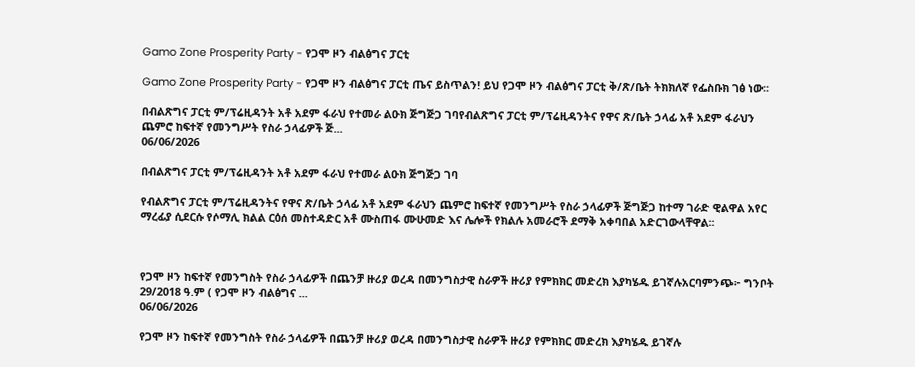Gamo Zone Prosperity Party - የጋሞ ዞን ብልፅግና ፓርቲ

Gamo Zone Prosperity Party - የጋሞ ዞን ብልፅግና ፓርቲ ጤና ይስጥልን! ይህ የጋሞ ዞን ብልፅግና ፓርቲ ቅ/ጽ/ቤት ትክክለኛ የፌስቡክ ገፅ ነው፡፡

በብልጽግና ፓርቲ ም/ፕሬዚዳንት አቶ አደም ፋራህ የተመራ ልዑክ ጅግጅጋ ገባየብልጽግና ፓርቲ ም/ፕሬዚዳንትና የዋና ጽ/ቤት ኃላፊ አቶ አደም ፋራህን ጨምሮ ከፍተኛ የመንግሥት የስራ ኃላፊዎች ጅ...
06/06/2026

በብልጽግና ፓርቲ ም/ፕሬዚዳንት አቶ አደም ፋራህ የተመራ ልዑክ ጅግጅጋ ገባ

የብልጽግና ፓርቲ ም/ፕሬዚዳንትና የዋና ጽ/ቤት ኃላፊ አቶ አደም ፋራህን ጨምሮ ከፍተኛ የመንግሥት የስራ ኃላፊዎች ጅግጅጋ ከተማ ገራድ ዊልዋል አየር ማረፊያ ሲደርሱ የሶማሊ ክልል ርዕሰ መስተዳድር አቶ ሙስጠፋ ሙሁመድ እና ሌሎች የክልሉ አመራሮች ደማቅ አቀባበል አድርገውላቸዋል፡፡



የጋሞ ዞን ከፍተኛ የመንግስት የስራ ኃላፊዎች በጨንቻ ዙሪያ ወረዳ በመንግስታዊ ስራዎች ዙሪያ የምክክር መድረክ እያካሄዱ ይገኛሉአርባምንጭ፦ ግንቦት 29/2018 ዓ.ም ( የጋሞ ዞን ብልፅግና ...
06/06/2026

የጋሞ ዞን ከፍተኛ የመንግስት የስራ ኃላፊዎች በጨንቻ ዙሪያ ወረዳ በመንግስታዊ ስራዎች ዙሪያ የምክክር መድረክ እያካሄዱ ይገኛሉ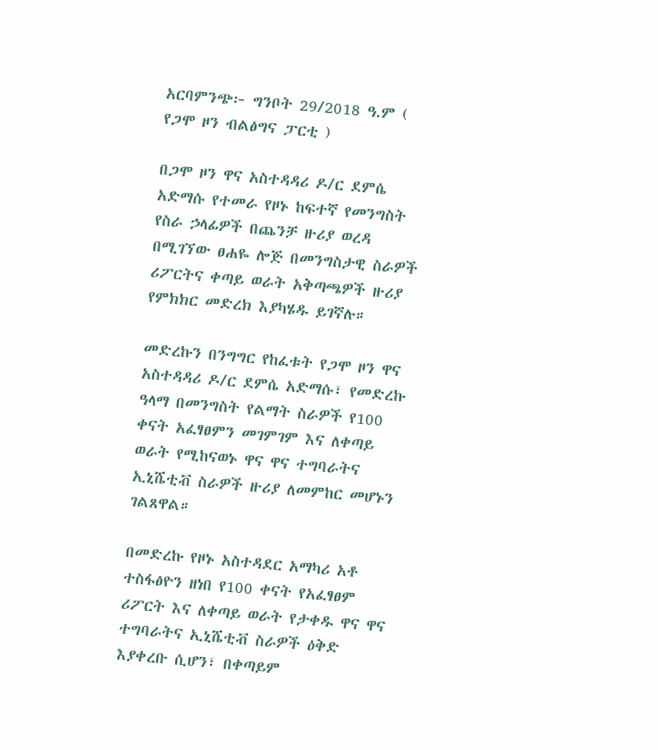አርባምንጭ፦ ግንቦት 29/2018 ዓ.ም ( የጋሞ ዞን ብልፅግና ፓርቲ )

በጋሞ ዞን ዋና አስተዳዳሪ ዶ/ር ደምሴ አድማሱ የተመራ የዞኑ ከፍተኛ የመንግስት የስራ ኃላፊዎች በጨንቻ ዙሪያ ወረዳ በሚገኘው ፀሐዬ ሎጅ በመንግስታዊ ስራዎች ሪፖርትና ቀጣይ ወራት አቅጣጫዎች ዙሪያ የምክክር መድረክ እያካሄዱ ይገኛሉ።

መድረኩን በንግግር የከፈቱት የጋሞ ዞን ዋና አስተዳዳሪ ዶ/ር ደምሴ አድማሱ፣ የመድረኩ ዓላማ በመንግስት የልማት ስራዎች የ100 ቀናት አፈፃፀምን መገምገም እና ለቀጣይ ወራት የሚከናወኑ ዋና ዋና ተግባራትና ኢኒሼቲቭ ስራዎች ዙሪያ ለመምከር መሆኑን ገልጸዋል።

በመድረኩ የዞኑ አስተዳደር አማካሪ አቶ ተስፋፅዮን ዘነበ የ100 ቀናት የአፈፃፀም ሪፖርት እና ለቀጣይ ወራት የታቀዱ ዋና ዋና ተግባራትና ኢኒሼቲቭ ስራዎች ዕቅድ እያቀረቡ ሲሆን፣ በቀጣይም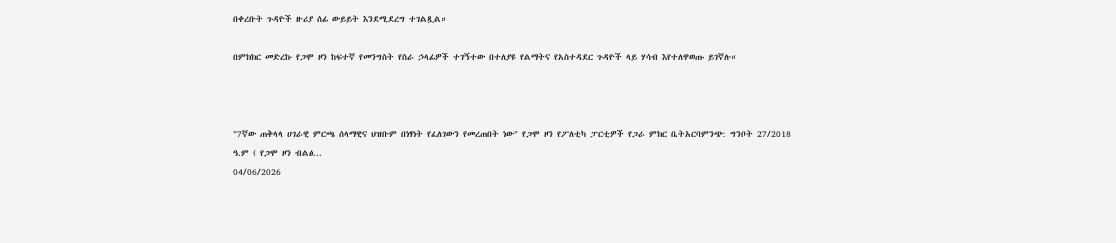በቀረቡት ጉዳዮች ዙሪያ ሰፊ ውይይት እንደሚደረግ ተገልጿል።

በምክክር መድረኩ የጋሞ ዞን ከፍተኛ የመንግስት የስራ ኃላፊዎች ተገኝተው በተለያዩ የልማትና የአስተዳደር ጉዳዮች ላይ ሃሳብ እየተለዋወጡ ይገኛሉ።



"7ኛው ጠቅላላ ሀገራዊ ምርጫ ሰላማዊና ህዝቡም በነፃነት የፈለገውን የመረጠበት ነው" የጋሞ ዞን የፖለቲካ ፓርቲዎች የጋራ ምክር ቤትአርባምንጭ: ግንቦት 27/2018 ዓ.ም ( የጋሞ ዞን ብልፅ...
04/06/2026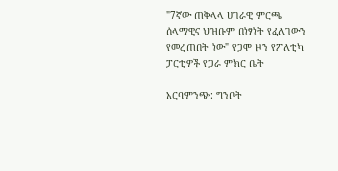"7ኛው ጠቅላላ ሀገራዊ ምርጫ ሰላማዊና ህዝቡም በነፃነት የፈለገውን የመረጠበት ነው" የጋሞ ዞን የፖለቲካ ፓርቲዎች የጋራ ምክር ቤት

አርባምንጭ: ግንቦት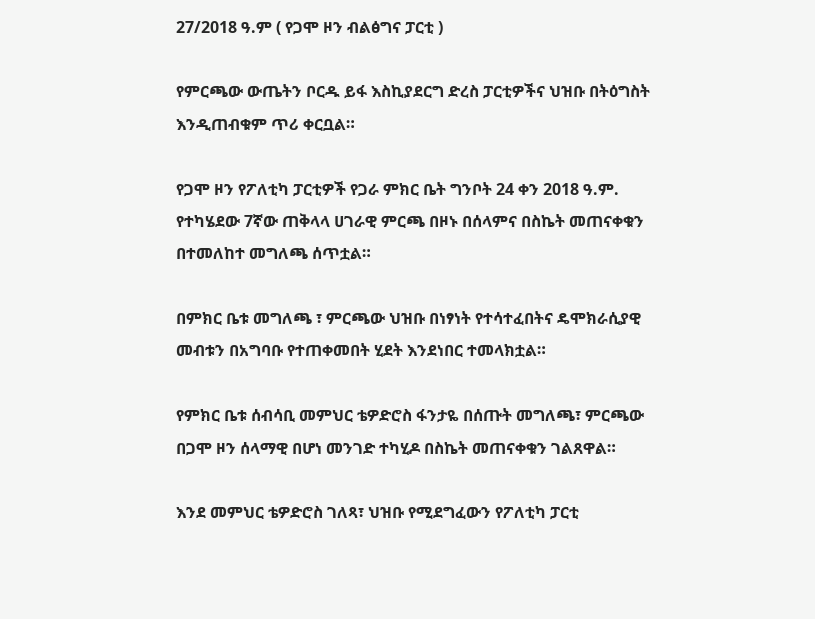27/2018 ዓ.ም ( የጋሞ ዞን ብልፅግና ፓርቲ )

የምርጫው ውጤትን ቦርዱ ይፋ እስኪያደርግ ድረስ ፓርቲዎችና ህዝቡ በትዕግስት እንዲጠብቁም ጥሪ ቀርቧል።

የጋሞ ዞን የፖለቲካ ፓርቲዎች የጋራ ምክር ቤት ግንቦት 24 ቀን 2018 ዓ.ም. የተካሄደው 7ኛው ጠቅላላ ሀገራዊ ምርጫ በዞኑ በሰላምና በስኬት መጠናቀቁን በተመለከተ መግለጫ ሰጥቷል።

በምክር ቤቱ መግለጫ ፣ ምርጫው ህዝቡ በነፃነት የተሳተፈበትና ዴሞክራሲያዊ መብቱን በአግባቡ የተጠቀመበት ሂደት እንደነበር ተመላክቷል።

የምክር ቤቱ ሰብሳቢ መምህር ቴዎድሮስ ፋንታዬ በሰጡት መግለጫ፣ ምርጫው በጋሞ ዞን ሰላማዊ በሆነ መንገድ ተካሂዶ በስኬት መጠናቀቁን ገልጸዋል።

እንደ መምህር ቴዎድሮስ ገለጻ፣ ህዝቡ የሚደግፈውን የፖለቲካ ፓርቲ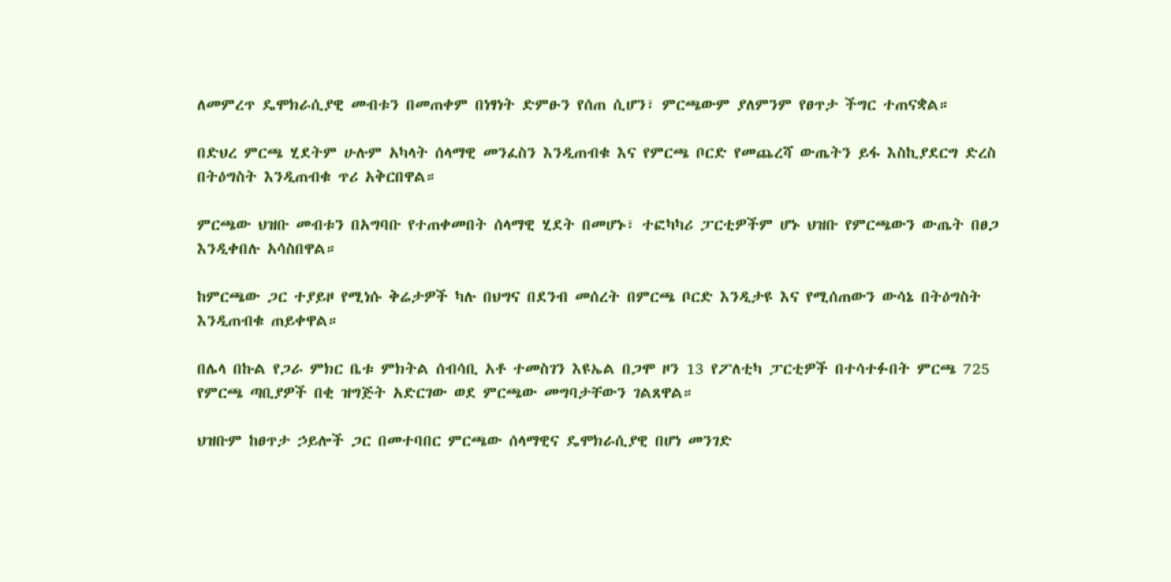ለመምረጥ ዴሞክራሲያዊ መብቱን በመጠቀም በነፃነት ድምፁን የሰጠ ሲሆን፣ ምርጫውም ያለምንም የፀጥታ ችግር ተጠናቋል።

በድህረ ምርጫ ሂደትም ሁሉም አካላት ሰላማዊ መንፈስን እንዲጠብቁ እና የምርጫ ቦርድ የመጨረሻ ውጤትን ይፋ እስኪያደርግ ድረስ በትዕግስት እንዲጠብቁ ጥሪ አቅርበዋል።

ምርጫው ህዝቡ መብቱን በአግባቡ የተጠቀመበት ሰላማዊ ሂደት በመሆኑ፣ ተፎካካሪ ፓርቲዎችም ሆኑ ህዝቡ የምርጫውን ውጤት በፀጋ እንዲቀበሉ አሳስበዋል።

ከምርጫው ጋር ተያይዞ የሚነሱ ቅሬታዎች ካሉ በህግና በደንብ መሰረት በምርጫ ቦርድ እንዲታዩ እና የሚሰጠውን ውሳኔ በትዕግስት እንዲጠብቁ ጠይቀዋል።

በሌላ በኩል የጋራ ምክር ቤቱ ምክትል ሰብሳቢ አቶ ተመስገን እዩኤል በጋሞ ዞን 13 የፖለቲካ ፓርቲዎች በተሳተፉበት ምርጫ 725 የምርጫ ጣቢያዎች በቂ ዝግጅት አድርገው ወደ ምርጫው መግባታቸውን ገልጸዋል።

ህዝቡም ከፀጥታ ኃይሎች ጋር በመተባበር ምርጫው ሰላማዊና ዴሞክራሲያዊ በሆነ መንገድ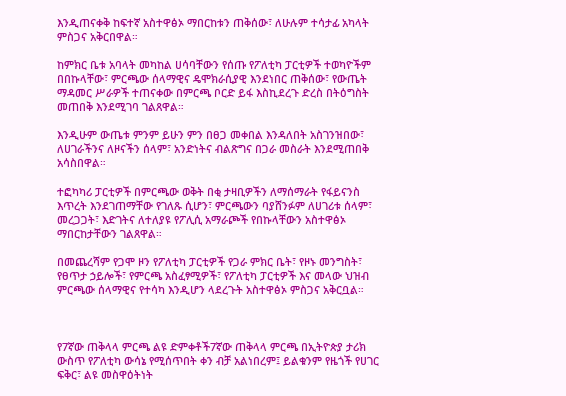እንዲጠናቀቅ ከፍተኛ አስተዋፅኦ ማበርከቱን ጠቅሰው፣ ለሁሉም ተሳታፊ አካላት ምስጋና አቅርበዋል።

ከምክር ቤቱ አባላት መካከል ሀሳባቸውን የሰጡ የፖለቲካ ፓርቲዎች ተወካዮችም በበኩላቸው፣ ምርጫው ሰላማዊና ዴሞክራሲያዊ እንደነበር ጠቅሰው፣ የውጤት ማዳመር ሥራዎች ተጠናቀው በምርጫ ቦርድ ይፋ እስኪደረጉ ድረስ በትዕግስት መጠበቅ እንደሚገባ ገልጸዋል።

እንዲሁም ውጤቱ ምንም ይሁን ምን በፀጋ መቀበል እንዳለበት አስገንዝበው፣ ለሀገራችንና ለዞናችን ሰላም፣ አንድነትና ብልጽግና በጋራ መስራት እንደሚጠበቅ አሳስበዋል።

ተፎካካሪ ፓርቲዎች በምርጫው ወቅት በቂ ታዛቢዎችን ለማሰማራት የፋይናንስ እጥረት እንደገጠማቸው የገለጹ ሲሆን፣ ምርጫውን ባያሸንፉም ለሀገሪቱ ሰላም፣ መረጋጋት፣ እድገትና ለተለያዩ የፖሊሲ አማራጮች የበኩላቸውን አስተዋፅኦ ማበርከታቸውን ገልጸዋል።

በመጨረሻም የጋሞ ዞን የፖለቲካ ፓርቲዎች የጋራ ምክር ቤት፣ የዞኑ መንግስት፣ የፀጥታ ኃይሎች፣ የምርጫ አስፈፃሚዎች፣ የፖለቲካ ፓርቲዎች እና መላው ህዝብ ምርጫው ሰላማዊና የተሳካ እንዲሆን ላደረጉት አስተዋፅኦ ምስጋና አቅርቧል።



የ7ኛው ጠቅላላ ምርጫ ልዩ ድምቀቶች7ኛው ጠቅላላ ምርጫ በኢትዮጵያ ታሪክ ውስጥ የፖለቲካ ውሳኔ የሚሰጥበት ቀን ብቻ አልነበረም፤ ይልቁንም የዜጎች የሀገር ፍቅር፣ ልዩ መስዋዕትነት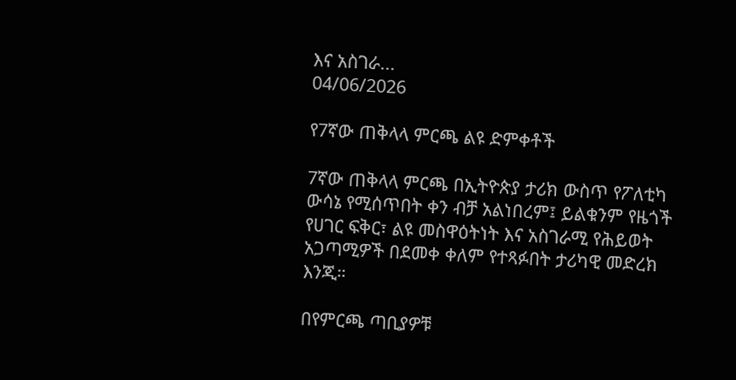እና አስገራ...
04/06/2026

የ7ኛው ጠቅላላ ምርጫ ልዩ ድምቀቶች

7ኛው ጠቅላላ ምርጫ በኢትዮጵያ ታሪክ ውስጥ የፖለቲካ ውሳኔ የሚሰጥበት ቀን ብቻ አልነበረም፤ ይልቁንም የዜጎች የሀገር ፍቅር፣ ልዩ መስዋዕትነት እና አስገራሚ የሕይወት አጋጣሚዎች በደመቀ ቀለም የተጻፉበት ታሪካዊ መድረክ እንጂ።

በየምርጫ ጣቢያዎቹ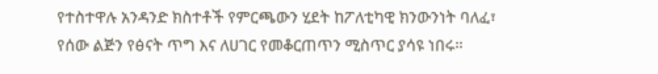የተስተዋሉ አንዳንድ ክስተቶች የምርጫውን ሂደት ከፖለቲካዊ ክንውንነት ባለፈ፣ የሰው ልጅን የፅናት ጥግ እና ለሀገር የመቆርጠጥን ሚስጥር ያሳዩ ነበሩ።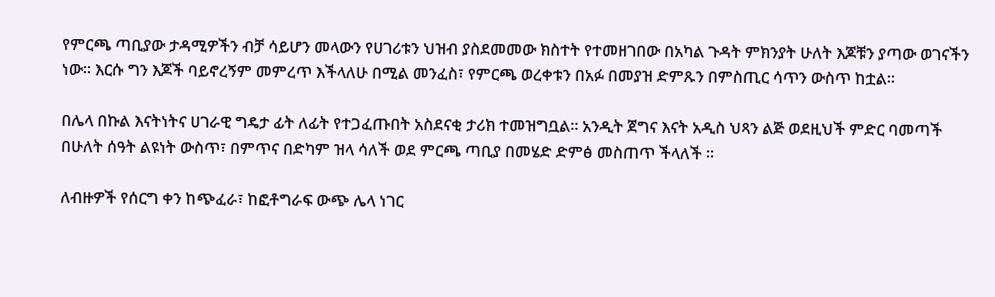የምርጫ ጣቢያው ታዳሚዎችን ብቻ ሳይሆን መላውን የሀገሪቱን ህዝብ ያስደመመው ክስተት የተመዘገበው በአካል ጉዳት ምክንያት ሁለት እጆቹን ያጣው ወገናችን ነው። እርሱ ግን እጆች ባይኖረኝም መምረጥ እችላለሁ በሚል መንፈስ፣ የምርጫ ወረቀቱን በአፉ በመያዝ ድምጹን በምስጢር ሳጥን ውስጥ ከቷል።

በሌላ በኩል እናትነትና ሀገራዊ ግዴታ ፊት ለፊት የተጋፈጡበት አስደናቂ ታሪክ ተመዝግቧል። አንዲት ጀግና እናት አዲስ ህጻን ልጅ ወደዚህች ምድር ባመጣች በሁለት ሰዓት ልዩነት ውስጥ፣ በምጥና በድካም ዝላ ሳለች ወደ ምርጫ ጣቢያ በመሄድ ድምፅ መስጠጥ ችላለች ።

ለብዙዎች የሰርግ ቀን ከጭፈራ፣ ከፎቶግራፍ ውጭ ሌላ ነገር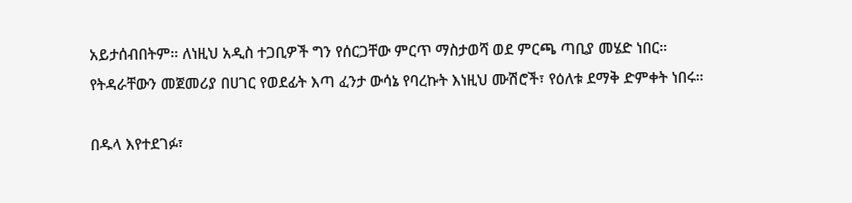አይታሰብበትም። ለነዚህ አዲስ ተጋቢዎች ግን የሰርጋቸው ምርጥ ማስታወሻ ወደ ምርጫ ጣቢያ መሄድ ነበር።
የትዳራቸውን መጀመሪያ በሀገር የወደፊት እጣ ፈንታ ውሳኔ የባረኩት እነዚህ ሙሽሮች፣ የዕለቱ ደማቅ ድምቀት ነበሩ።

በዱላ እየተደገፉ፣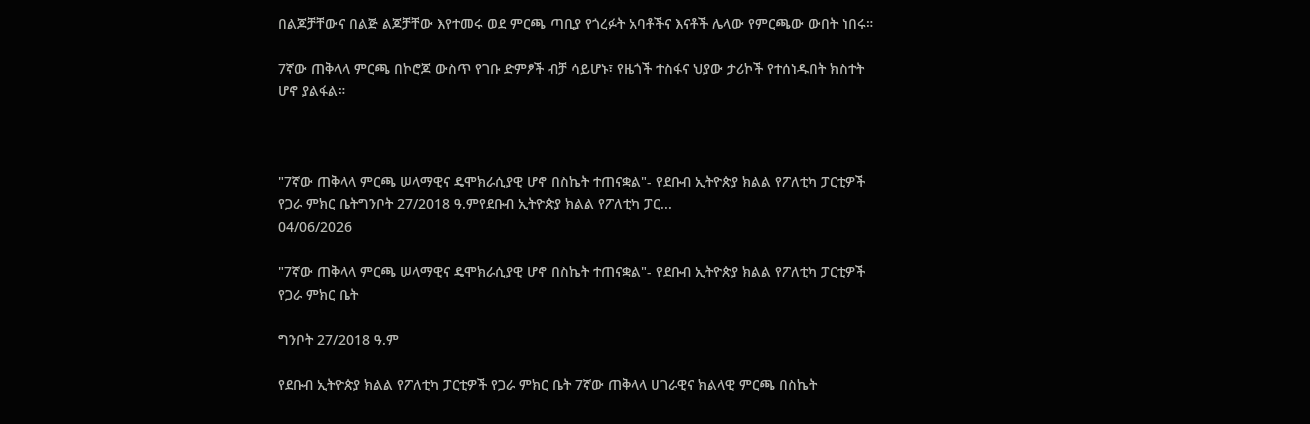በልጆቻቸውና በልጅ ልጆቻቸው እየተመሩ ወደ ምርጫ ጣቢያ የጎረፉት አባቶችና እናቶች ሌላው የምርጫው ውበት ነበሩ።

7ኛው ጠቅላላ ምርጫ በኮሮጆ ውስጥ የገቡ ድምፆች ብቻ ሳይሆኑ፣ የዜጎች ተስፋና ህያው ታሪኮች የተሰነዱበት ክስተት ሆኖ ያልፋል።



"7ኛው ጠቅላላ ምርጫ ሠላማዊና ዴሞክራሲያዊ ሆኖ በስኬት ተጠናቋል"- የደቡብ ኢትዮጵያ ክልል የፖለቲካ ፓርቲዎች የጋራ ምክር ቤትግንቦት 27/2018 ዓ.ምየደቡብ ኢትዮጵያ ክልል የፖለቲካ ፓር...
04/06/2026

"7ኛው ጠቅላላ ምርጫ ሠላማዊና ዴሞክራሲያዊ ሆኖ በስኬት ተጠናቋል"- የደቡብ ኢትዮጵያ ክልል የፖለቲካ ፓርቲዎች የጋራ ምክር ቤት

ግንቦት 27/2018 ዓ.ም

የደቡብ ኢትዮጵያ ክልል የፖለቲካ ፓርቲዎች የጋራ ምክር ቤት 7ኛው ጠቅላላ ሀገራዊና ክልላዊ ምርጫ በስኬት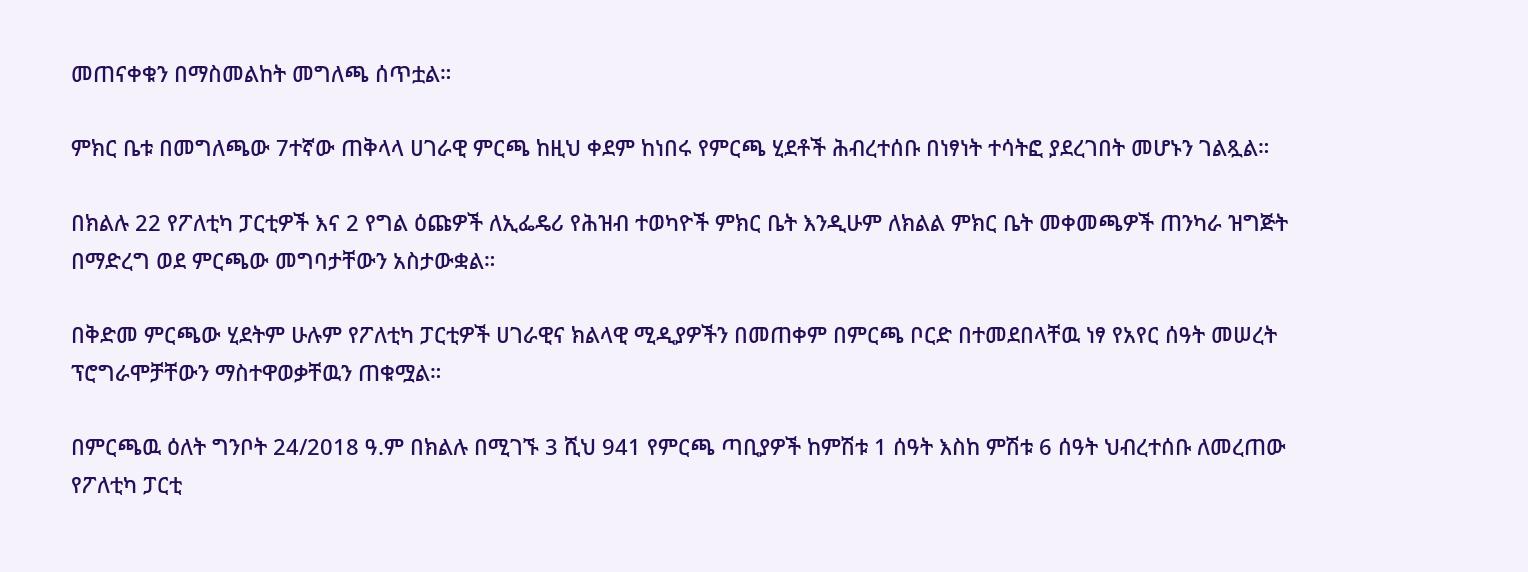መጠናቀቁን በማስመልከት መግለጫ ሰጥቷል።

ምክር ቤቱ በመግለጫው 7ተኛው ጠቅላላ ሀገራዊ ምርጫ ከዚህ ቀደም ከነበሩ የምርጫ ሂደቶች ሕብረተሰቡ በነፃነት ተሳትፎ ያደረገበት መሆኑን ገልጿል።

በክልሉ 22 የፖለቲካ ፓርቲዎች እና 2 የግል ዕጩዎች ለኢፌዴሪ የሕዝብ ተወካዮች ምክር ቤት እንዲሁም ለክልል ምክር ቤት መቀመጫዎች ጠንካራ ዝግጅት በማድረግ ወደ ምርጫው መግባታቸውን አስታውቋል።

በቅድመ ምርጫው ሂደትም ሁሉም የፖለቲካ ፓርቲዎች ሀገራዊና ክልላዊ ሚዲያዎችን በመጠቀም በምርጫ ቦርድ በተመደበላቸዉ ነፃ የአየር ሰዓት መሠረት ፕሮግራሞቻቸውን ማስተዋወቃቸዉን ጠቁሟል።

በምርጫዉ ዕለት ግንቦት 24/2018 ዓ.ም በክልሉ በሚገኙ 3 ሺህ 941 የምርጫ ጣቢያዎች ከምሽቱ 1 ሰዓት እስከ ምሽቱ 6 ሰዓት ህብረተሰቡ ለመረጠው የፖለቲካ ፓርቲ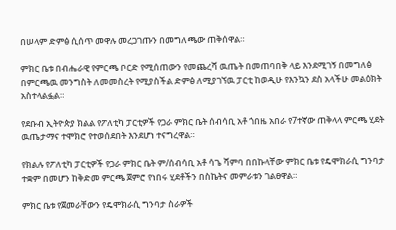በሠላም ድምፅ ሲሰጥ መዋሉ መረጋገጡን በመግለጫው ጠቅሰዋል።

ምክር ቤቱ በብሔራዊ የምርጫ ቦርድ የሚሰጠውን የመጨረሻ ዉጤት በመጠባበቅ ላይ እንደሚገኝ በመግለፅ በምርጫዉ መንግስት ለመመስረት የሚያስችል ድምፅ ለሚያገኘዉ ፓርቲ ከወዲሁ የእንኳን ደስ አላችሁ መልዕክት አስተላልፏል።

የደቡብ ኢትዮጵያ ክልል የፖለቲካ ፓርቲዎች የጋራ ምክር ቤት ሰብሳቢ አቶ ጎበዜ አበራ የ7ተኛው ጠቅላላ ምርጫ ሂደት ዉጤታማና ተሞክሮ የተወሰደበት እንደሆነ ተናግረዋል።

የክልሉ የፖለቲካ ፓርቲዎች የጋራ ምክር ቤት ም/ሰብሳቢ አቶ ሳጌ ሻምባ በበኩላቸው ምክር ቤቱ የዴሞክራሲ ግንባታ ተቋም በመሆን ከቅድመ ምርጫ ጀምሮ የነበሩ ሂደቶችን በስኬትና መምራቱን ገልፀዋል።

ምክር ቤቱ የጀመራቸውን የዴሞክራሲ ግንባታ ስራዎች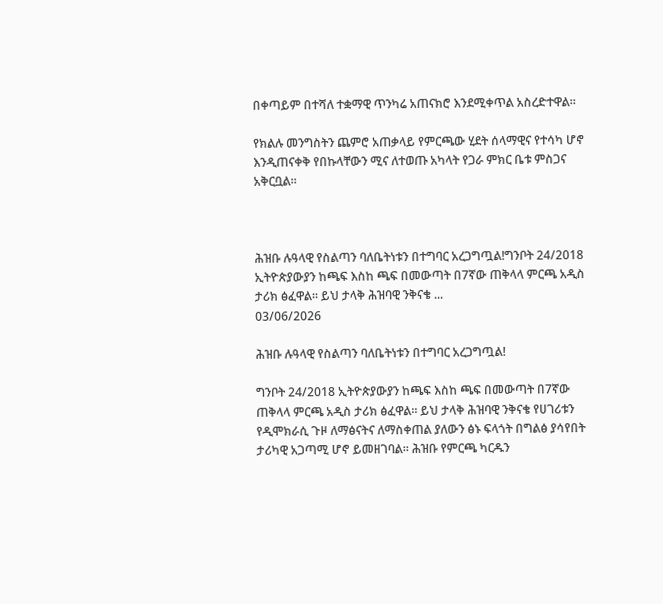በቀጣይም በተሻለ ተቋማዊ ጥንካሬ አጠናክሮ እንደሚቀጥል አስረድተዋል።

የክልሉ መንግስትን ጨምሮ አጠቃላይ የምርጫው ሂደት ሰላማዊና የተሳካ ሆኖ እንዲጠናቀቅ የበኩላቸውን ሚና ለተወጡ አካላት የጋራ ምክር ቤቱ ምስጋና አቅርቧል።



ሕዝቡ ሉዓላዊ የስልጣን ባለቤትነቱን በተግባር አረጋግጧል!ግንቦት 24/2018 ኢትዮጵያውያን ከጫፍ እስከ ጫፍ በመውጣት በ7ኛው ጠቅላላ ምርጫ አዲስ ታሪክ ፅፈዋል። ይህ ታላቅ ሕዝባዊ ንቅናቄ ...
03/06/2026

ሕዝቡ ሉዓላዊ የስልጣን ባለቤትነቱን በተግባር አረጋግጧል!

ግንቦት 24/2018 ኢትዮጵያውያን ከጫፍ እስከ ጫፍ በመውጣት በ7ኛው ጠቅላላ ምርጫ አዲስ ታሪክ ፅፈዋል። ይህ ታላቅ ሕዝባዊ ንቅናቄ የሀገሪቱን የዲሞክራሲ ጉዞ ለማፅናትና ለማስቀጠል ያለውን ፅኑ ፍላጎት በግልፅ ያሳየበት ታሪካዊ አጋጣሚ ሆኖ ይመዘገባል። ሕዝቡ የምርጫ ካርዱን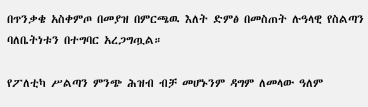በጥንቃቄ አስቀምጦ በመያዝ በምርጫዉ እለት ድምፅ በመስጠት ሉዓላዊ የስልጣን ባለቤትነቱን በተግባር አረጋግጧል።

የፖለቲካ ሥልጣን ምንጭ ሕዝብ ብቻ መሆኑንም ዳግም ለመላው ዓለም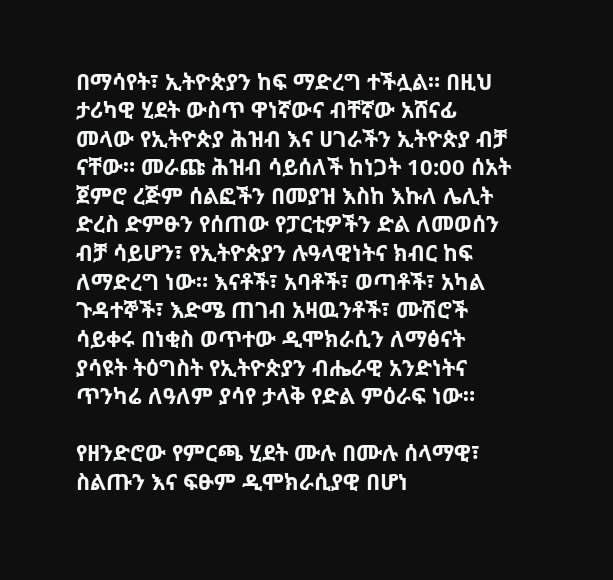በማሳየት፣ ኢትዮጵያን ከፍ ማድረግ ተችሏል። በዚህ ታሪካዊ ሂደት ውስጥ ዋነኛውና ብቸኛው አሸናፊ መላው የኢትዮጵያ ሕዝብ እና ሀገራችን ኢትዮጵያ ብቻ ናቸው። መራጩ ሕዝብ ሳይሰለች ከነጋት 10:00 ሰአት ጀምሮ ረጅም ሰልፎችን በመያዝ እስከ እኩለ ሌሊት ድረስ ድምፁን የሰጠው የፓርቲዎችን ድል ለመወሰን ብቻ ሳይሆን፣ የኢትዮጵያን ሉዓላዊነትና ክብር ከፍ ለማድረግ ነው። እናቶች፣ አባቶች፣ ወጣቶች፣ አካል ጉዳተኞች፣ እድሜ ጠገብ አዛዉንቶች፣ ሙሽሮች ሳይቀሩ በነቂስ ወጥተው ዲሞክራሲን ለማፅናት ያሳዩት ትዕግስት የኢትዮጵያን ብሔራዊ አንድነትና ጥንካሬ ለዓለም ያሳየ ታላቅ የድል ምዕራፍ ነው።

የዘንድሮው የምርጫ ሂደት ሙሉ በሙሉ ሰላማዊ፣ ስልጡን እና ፍፁም ዲሞክራሲያዊ በሆነ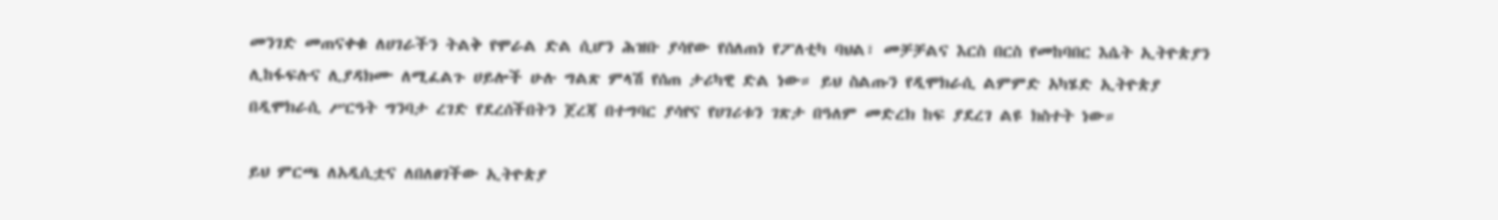መንገድ መጠናቀቁ ለሀገራችን ትልቅ የሞራል ድል ሲሆን ሕዝቡ ያሳየው የሰለጠነ የፖለቲካ ባህል፣ መቻቻልና እርስ በርስ የመከባበር እሴት ኢትዮጵያን ሊከፋፍሉና ሊያዳክሙ ለሚፈልጉ ሀይሎች ሁሉ ግልጽ ምላሽ የሰጠ ታሪካዊ ድል ነው። ይህ ስልጡን የዲሞክራሲ ልምምድ አካሄድ ኢትዮጵያ በዲሞክራሲ ሥርዓት ግንባታ ረገድ የደረሰችበትን ጀረጃ በተግባር ያሳየና የሀገሪቱን ገጽታ በዓለም መድረክ ከፍ ያደረገ ልዩ ክስተት ነው።

ይህ ምርጫ ለአዲሲቷና ለበለፀገችው ኢትዮጵያ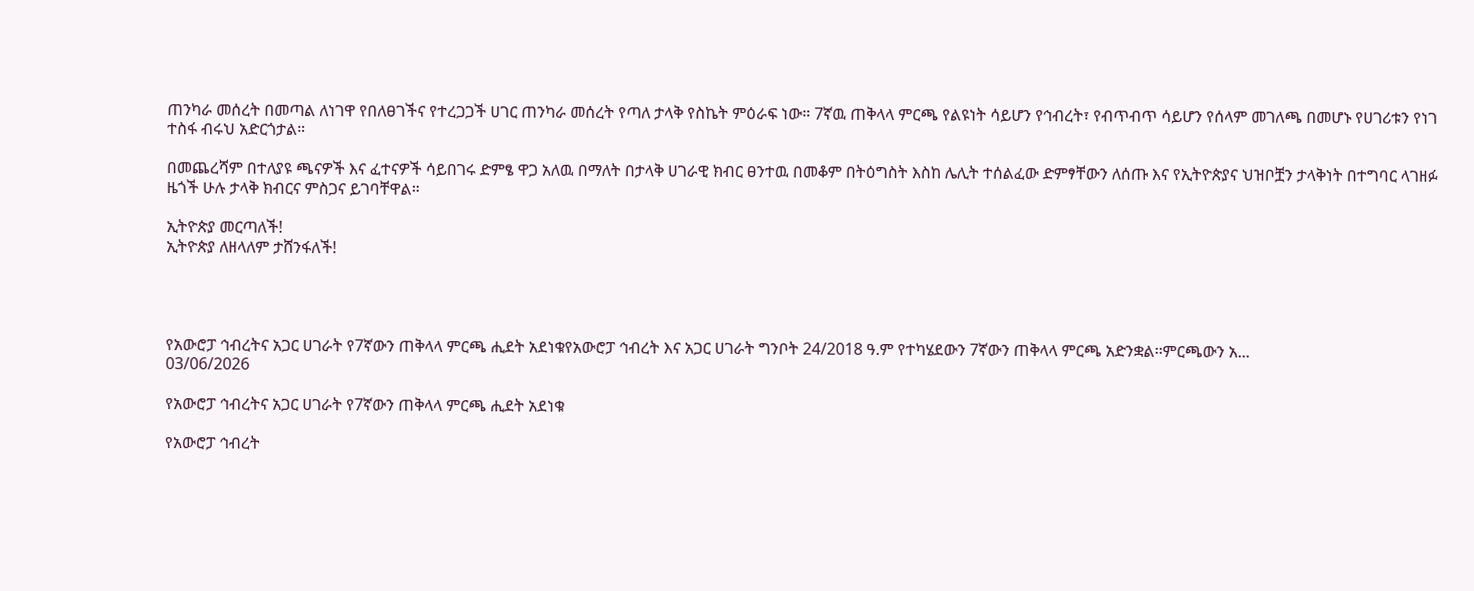ጠንካራ መሰረት በመጣል ለነገዋ የበለፀገችና የተረጋጋች ሀገር ጠንካራ መሰረት የጣለ ታላቅ የስኬት ምዕራፍ ነው። 7ኛዉ ጠቅላላ ምርጫ የልዩነት ሳይሆን የኅብረት፣ የብጥብጥ ሳይሆን የሰላም መገለጫ በመሆኑ የሀገሪቱን የነገ ተስፋ ብሩህ አድርጎታል።

በመጨረሻም በተለያዩ ጫናዎች እና ፈተናዎች ሳይበገሩ ድምፄ ዋጋ አለዉ በማለት በታላቅ ሀገራዊ ክብር ፀንተዉ በመቆም በትዕግስት እስከ ሌሊት ተሰልፈው ድምፃቸውን ለሰጡ እና የኢትዮጵያና ህዝቦቿን ታላቅነት በተግባር ላገዘፉ ዜጎች ሁሉ ታላቅ ክብርና ምስጋና ይገባቸዋል።

ኢትዮጵያ መርጣለች!
ኢትዮጵያ ለዘላለም ታሸንፋለች!




የአውሮፓ ኅብረትና አጋር ሀገራት የ7ኛውን ጠቅላላ ምርጫ ሒደት አደነቁየአውሮፓ ኅብረት እና አጋር ሀገራት ግንቦት 24/2018 ዓ.ም የተካሄደውን 7ኛውን ጠቅላላ ምርጫ አድንቋል፡፡ምርጫውን አ...
03/06/2026

የአውሮፓ ኅብረትና አጋር ሀገራት የ7ኛውን ጠቅላላ ምርጫ ሒደት አደነቁ

የአውሮፓ ኅብረት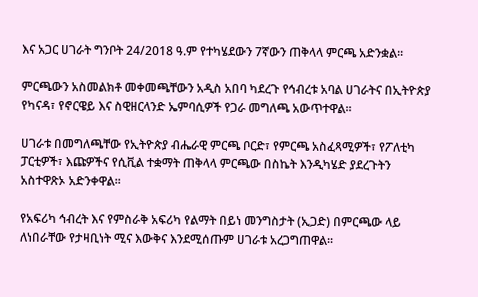እና አጋር ሀገራት ግንቦት 24/2018 ዓ.ም የተካሄደውን 7ኛውን ጠቅላላ ምርጫ አድንቋል፡፡

ምርጫውን አስመልክቶ መቀመጫቸውን አዲስ አበባ ካደረጉ የኅብረቱ አባል ሀገራትና በኢትዮጵያ የካናዳ፣ የኖርዌይ እና ስዊዘርላንድ ኤምባሲዎች የጋራ መግለጫ አውጥተዋል፡፡

ሀገራቱ በመግለጫቸው የኢትዮጵያ ብሔራዊ ምርጫ ቦርድ፣ የምርጫ አስፈጻሚዎች፣ የፖለቲካ ፓርቲዎች፣ እጩዎችና የሲቪል ተቋማት ጠቅላላ ምርጫው በስኬት እንዲካሄድ ያደረጉትን አስተዋጽኦ አድንቀዋል፡፡

የአፍሪካ ኅብረት እና የምስራቅ አፍሪካ የልማት በይነ መንግስታት (ኢጋድ) በምርጫው ላይ ለነበራቸው የታዛቢነት ሚና እውቅና እንደሚሰጡም ሀገራቱ አረጋግጠዋል፡፡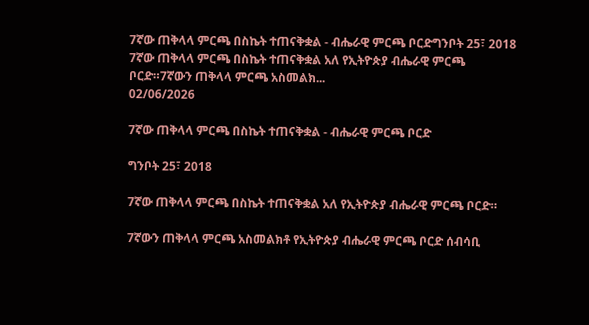7ኛው ጠቅላላ ምርጫ በስኬት ተጠናቅቋል - ብሔራዊ ምርጫ ቦርድግንቦት 25፣ 2018 7ኛው ጠቅላላ ምርጫ በስኬት ተጠናቅቋል አለ የኢትዮጵያ ብሔራዊ ምርጫ ቦርድ።7ኛውን ጠቅላላ ምርጫ አስመልክ...
02/06/2026

7ኛው ጠቅላላ ምርጫ በስኬት ተጠናቅቋል - ብሔራዊ ምርጫ ቦርድ

ግንቦት 25፣ 2018

7ኛው ጠቅላላ ምርጫ በስኬት ተጠናቅቋል አለ የኢትዮጵያ ብሔራዊ ምርጫ ቦርድ።

7ኛውን ጠቅላላ ምርጫ አስመልክቶ የኢትዮጵያ ብሔራዊ ምርጫ ቦርድ ሰብሳቢ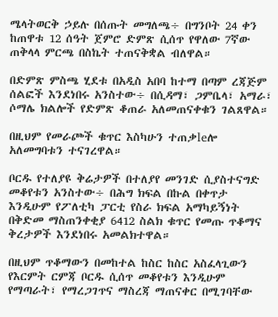ሜላትወርቅ ኃይሉ በሰጡት መግለጫ÷ በግንቦት 24 ቀን ከጠዋቱ 12 ሰዓት ጀምሮ ድምጽ ሲሰጥ የዋለው 7ኛው ጠቅላላ ምርጫ በስኬት ተጠናቅቋል ብለዋል።

በድምጽ ምስጫ ሂደቱ በአዲስ አበባ ከተማ በጣም ረጃጅም ሰልፎች እንደነበሩ አንስተው÷ በሲዳማ፣ ጋምቤላ፣ አማራ፣ ሶማሌ ክልሎች የድምጽ ቆጠራ አለመጠናቀቁን ገልጸዋል።

በዚህም የመራጮች ቁጥር እስካሁን ተጠቃleሎ አለመግባቱን ተናገረዋል።

ቦርዱ የተለያዩ ቅሬታዎች በተለያየ መንገድ ሲያስተናግድ መቆየቱን አንስተው÷ በሕግ ክፍል በኩል በቀጥታ እንዲሁም የፖለቲካ ፓርቲ የስራ ክፍል አማካይኝነት በቅድመ ማስጠንቀቂያ 6412 ስልክ ቁጥር የመጡ ጥቆማና ቅረታዎች እንደነበሩ አመልክተዋል።

በዚህም ጥቆማውን በመከተል ከስር ከስር አስፈላጊውን የእርምት ርምጃ ቦርዱ ሲሰጥ መቆየቱን እንዲሁም የማጣራት፣ የማረጋገጥና ማስረጃ ማጠናቀር በሚገባቸው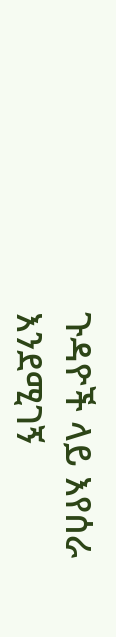ጉዳዮች ላይ እየሰራ እንደሚገኝ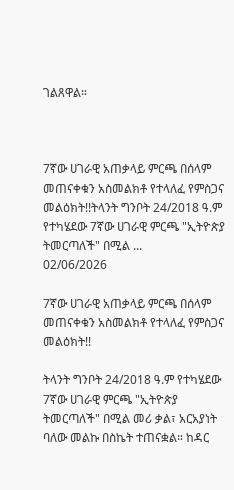ገልጸዋል።



7ኛው ሀገራዊ አጠቃላይ ምርጫ በሰላም መጠናቀቁን አስመልክቶ የተላለፈ የምስጋና መልዕክት!!ትላንት ግንቦት 24/2018 ዓ.ም የተካሄደው 7ኛው ሀገራዊ ምርጫ "ኢትዮጵያ  ትመርጣለች" በሚል ...
02/06/2026

7ኛው ሀገራዊ አጠቃላይ ምርጫ በሰላም መጠናቀቁን አስመልክቶ የተላለፈ የምስጋና መልዕክት!!

ትላንት ግንቦት 24/2018 ዓ.ም የተካሄደው 7ኛው ሀገራዊ ምርጫ "ኢትዮጵያ ትመርጣለች" በሚል መሪ ቃል፣ አርአያነት ባለው መልኩ በስኬት ተጠናቋል። ከዳር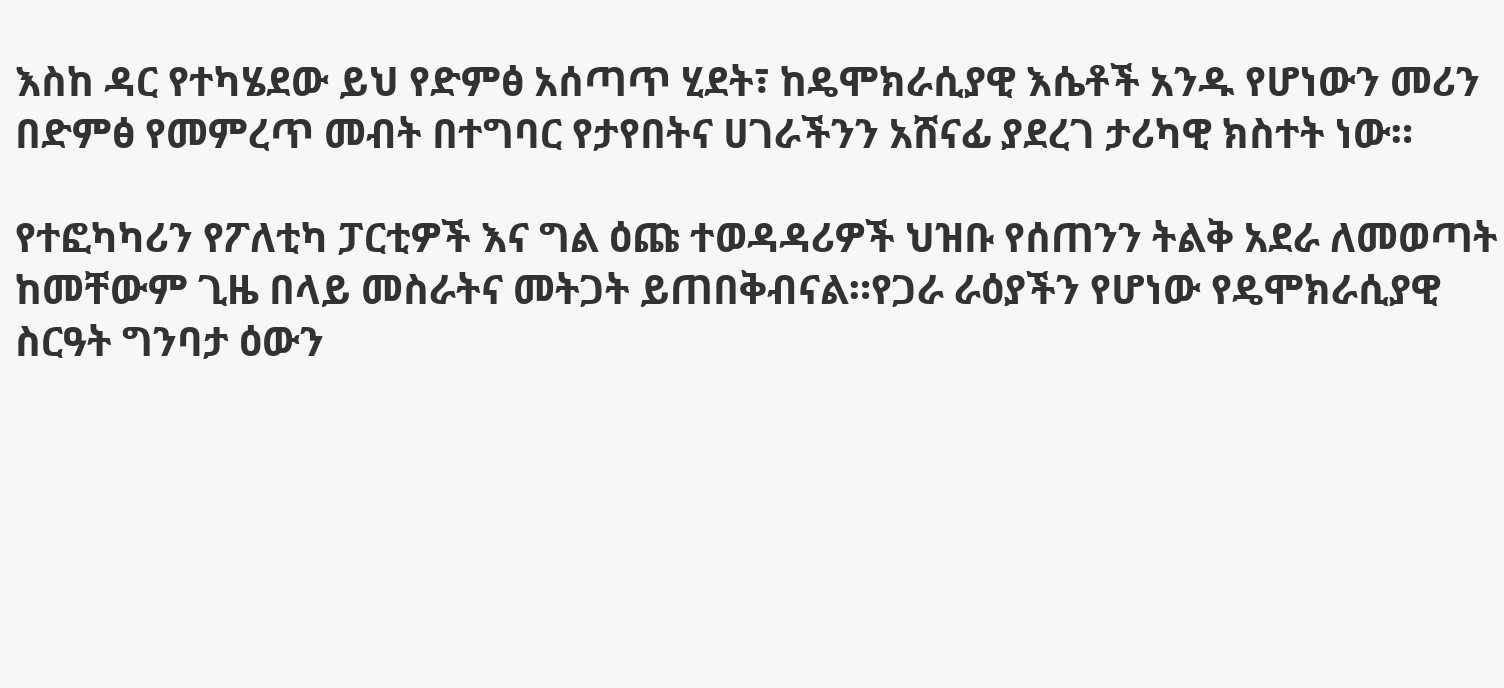እስከ ዳር የተካሄደው ይህ የድምፅ አሰጣጥ ሂደት፣ ከዴሞክራሲያዊ እሴቶች አንዱ የሆነውን መሪን በድምፅ የመምረጥ መብት በተግባር የታየበትና ሀገራችንን አሸናፊ ያደረገ ታሪካዊ ክስተት ነው።

የተፎካካሪን የፖለቲካ ፓርቲዎች እና ግል ዕጩ ተወዳዳሪዎች ህዝቡ የሰጠንን ትልቅ አደራ ለመወጣት ከመቸውም ጊዜ በላይ መስራትና መትጋት ይጠበቅብናል።የጋራ ራዕያችን የሆነው የዴሞክራሲያዊ ስርዓት ግንባታ ዕውን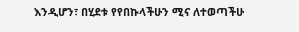እንዲሆን፣ በሂደቱ የየበኩላችሁን ሚና ለተወጣችሁ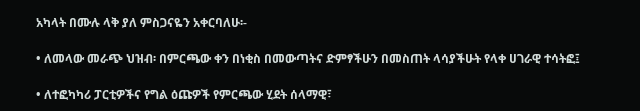አካላት በሙሉ ላቅ ያለ ምስጋናዬን አቀርባለሁ፡-

• ለመላው መራጭ ህዝብ፡ በምርጫው ቀን በነቂስ በመውጣትና ድምፃችሁን በመስጠት ላሳያችሁት የላቀ ሀገራዊ ተሳትፎ፤

• ለተፎካካሪ ፓርቲዎችና የግል ዕጩዎች የምርጫው ሂደት ሰላማዊ፣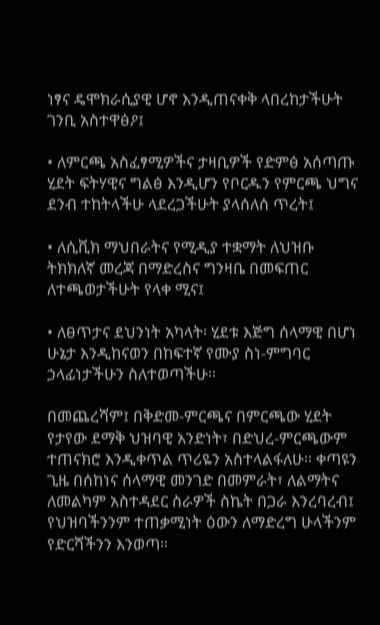ነፃና ዴሞክራሲያዊ ሆኖ እንዲጠናቀቅ ላበረከታችሁት ገንቢ አስተዋፅዖ፤

• ለምርጫ አስፈፃሚዎችና ታዛቢዎች የድምፅ አሰጣጡ ሂደት ፍትሃዊና ግልፅ እንዲሆን የቦርዱን የምርጫ ህግና ደንብ ተከትላችሁ ላደረጋችሁት ያላሰለሰ ጥረት፤

• ለሲቪክ ማህበራትና የሚዲያ ተቋማት ለህዝቡ ትክክለኛ መረጃ በማድረስና ግንዛቤ በመፍጠር ለተጫወታችሁት የላቀ ሚና፤

• ለፀጥታና ደህንነት አካላት፡ ሂደቱ እጅግ ሰላማዊ በሆነ ሁኔታ እንዲከናወን በከፍተኛ የሙያ ስነ-ምግባር ኃላፊነታችሁን ስለተወጣችሁ።

በመጨረሻም፤ በቅድመ-ምርጫና በምርጫው ሂደት የታየው ደማቅ ህዝባዊ አንድነት፣ በድህረ-ምርጫውም ተጠናክሮ እንዲቀጥል ጥሪዬን አስተላልፋለሁ። ቀጣዩን ጊዜ በሰከነና ሰላማዊ መንገድ በመምራት፣ ለልማትና ለመልካም አስተዳደር ስራዎች ስኬት በጋራ እንረባረብ፤ የህዝባችንንም ተጠቃሚነት ዕውን ለማድረግ ሁላችንም የድርሻችንን እንወጣ።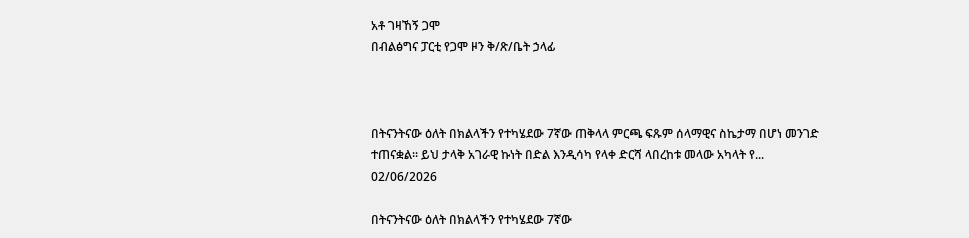አቶ ገዛኸኝ ጋሞ
በብልፅግና ፓርቲ የጋሞ ዞን ቅ/ጽ/ቤት ኃላፊ



በትናንትናው ዕለት በክልላችን የተካሄደው 7ኛው ጠቅላላ ምርጫ ፍጹም ሰላማዊና ስኬታማ በሆነ መንገድ ተጠናቋል። ይህ ታላቅ አገራዊ ኩነት በድል እንዲሳካ የላቀ ድርሻ ላበረከቱ መላው አካላት የ...
02/06/2026

በትናንትናው ዕለት በክልላችን የተካሄደው 7ኛው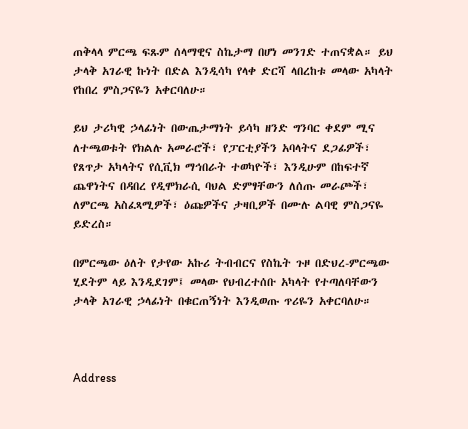ጠቅላላ ምርጫ ፍጹም ሰላማዊና ስኬታማ በሆነ መንገድ ተጠናቋል። ይህ ታላቅ አገራዊ ኩነት በድል እንዲሳካ የላቀ ድርሻ ላበረከቱ መላው አካላት የከበረ ምስጋናዬን አቀርባለሁ።

ይህ ታሪካዊ ኃላፊነት በውጤታማነት ይሳካ ዘንድ ግንባር ቀደም ሚና ለተጫወቱት የክልሉ አመራሮች፣ የፓርቲያችን አባላትና ደጋፊዎች፣ የጸጥታ አካላትና የሲቪክ ማኅበራት ተወካዮች፣ እንዲሁም በከፍተኛ ጨዋነትና በዳበረ የዲሞክራሲ ባህል ድምፃቸውን ለሰጡ መራጮች፣ ለምርጫ አስፈጻሚዎች፣ ዕጩዎችና ታዛቢዎች በሙሉ ልባዊ ምስጋናዬ ይድረስ።

በምርጫው ዕለት የታየው አኩሪ ትብብርና የስኬት ጉዞ በድህረ-ምርጫው ሂደትም ላይ እንዲደገም፤ መላው የህብረተሰቡ አካላት የተጣለባቸውን ታላቅ አገራዊ ኃላፊነት በቁርጠኝነት እንዲወጡ ጥሪዬን አቀርባለሁ።



Address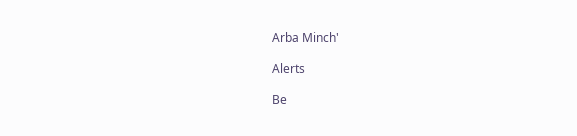Arba Minch'

Alerts

Be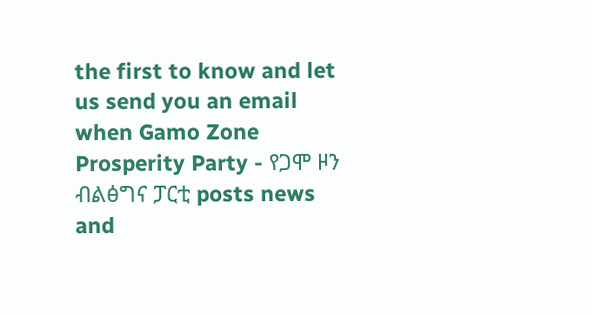the first to know and let us send you an email when Gamo Zone Prosperity Party - የጋሞ ዞን ብልፅግና ፓርቲ posts news and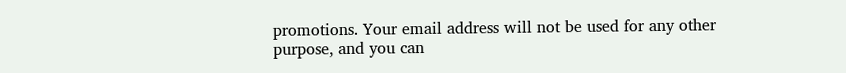promotions. Your email address will not be used for any other purpose, and you can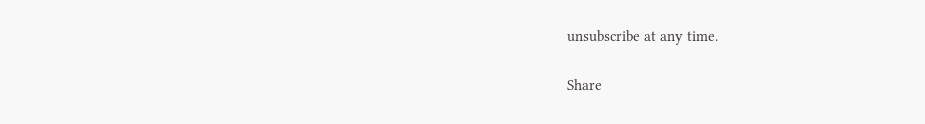unsubscribe at any time.

Share